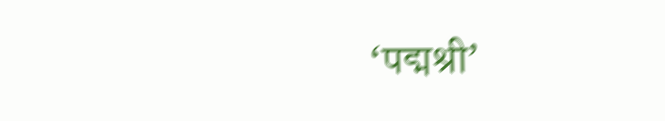‘पद्मश्री’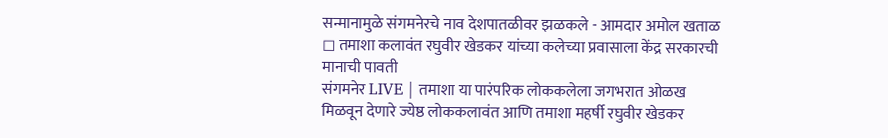सन्मानामुळे संगमनेरचे नाव देशपातळीवर झळकले - आमदार अमोल खताळ
◻ तमाशा कलावंत रघुवीर खेडकर यांच्या कलेच्या प्रवासाला केंद्र सरकारची मानाची पावती
संगमनेर LIVE | तमाशा या पारंपरिक लोककलेला जगभरात ओळख मिळवून देणारे ज्येष्ठ लोककलावंत आणि तमाशा महर्षी रघुवीर खेडकर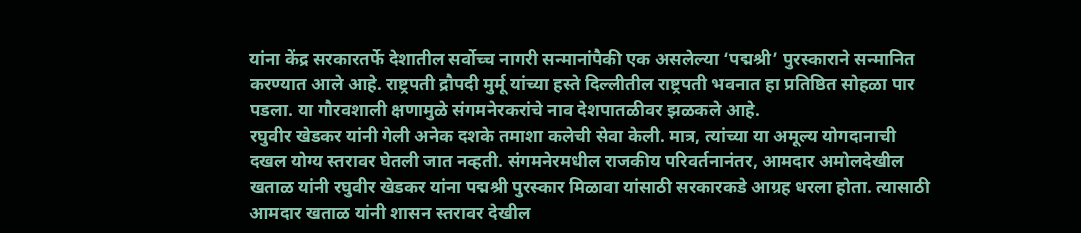यांना केंद्र सरकारतर्फे देशातील सर्वोच्च नागरी सन्मानांपैकी एक असलेल्या ‘पद्मश्री’ पुरस्काराने सन्मानित करण्यात आले आहे. राष्ट्रपती द्रौपदी मुर्मू यांच्या हस्ते दिल्लीतील राष्ट्रपती भवनात हा प्रतिष्ठित सोहळा पार पडला. या गौरवशाली क्षणामुळे संगमनेरकरांचे नाव देशपातळीवर झळकले आहे.
रघुवीर खेडकर यांनी गेली अनेक दशके तमाशा कलेची सेवा केली. मात्र, त्यांच्या या अमूल्य योगदानाची दखल योग्य स्तरावर घेतली जात नव्हती. संगमनेरमधील राजकीय परिवर्तनानंतर, आमदार अमोलदेखील खताळ यांनी रघुवीर खेडकर यांना पद्मश्री पुरस्कार मिळावा यांसाठी सरकारकडे आग्रह धरला होता. त्यासाठी आमदार खताळ यांनी शासन स्तरावर देखील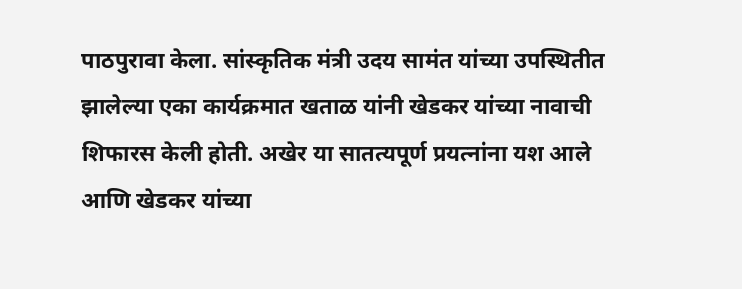पाठपुरावा केला. सांस्कृतिक मंत्री उदय सामंत यांच्या उपस्थितीत झालेल्या एका कार्यक्रमात खताळ यांनी खेडकर यांच्या नावाची शिफारस केली होती. अखेर या सातत्यपूर्ण प्रयत्नांना यश आले आणि खेडकर यांच्या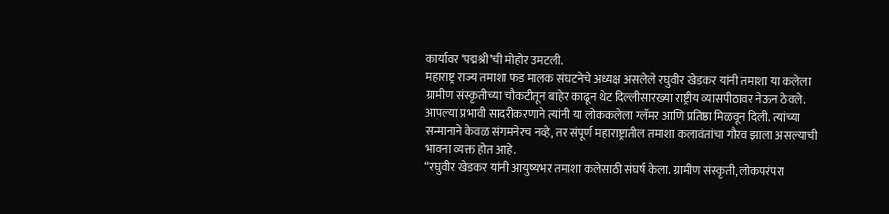कार्यावर ‘पद्मश्री’ची मोहोर उमटली.
महाराष्ट्र राज्य तमाशा फड मालक संघटनेचे अध्यक्ष असलेले रघुवीर खेडकर यांनी तमाशा या कलेला ग्रामीण संस्कृतीच्या चौकटीतून बाहेर काढून थेट दिल्लीसारख्या राष्ट्रीय व्यासपीठावर नेऊन ठेवले. आपल्या प्रभावी सादरीकरणाने त्यांनी या लोककलेला ग्लॅमर आणि प्रतिष्ठा मिळवून दिली. त्यांच्या सन्मानाने केवळ संगमनेरच नव्हे, तर संपूर्ण महाराष्ट्रातील तमाशा कलावंतांचा गौरव झाला असल्याची भावना व्यक्त होत आहे.
“रघुवीर खेडकर यांनी आयुष्यभर तमाशा कलेसाठी संघर्ष केला. ग्रामीण संस्कृती, लोकपरंपरा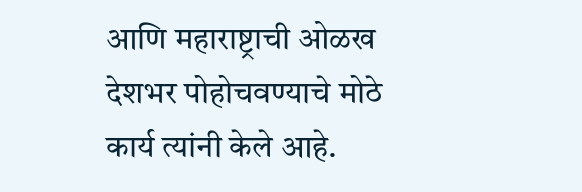आणि महाराष्ट्राची ओळख देशभर पोहोचवण्याचे मोठे कार्य त्यांनी केले आहे.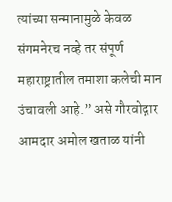त्यांच्या सन्मानामुळे केवळ संगमनेरच नव्हे तर संपूर्ण महाराष्ट्रातील तमाशा कलेची मान उंचावली आहे.” असे गौरवोद्गार आमदार अमोल खताळ यांनी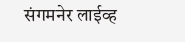संगमनेर लाईव्ह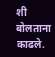शी बोलताना काढले.